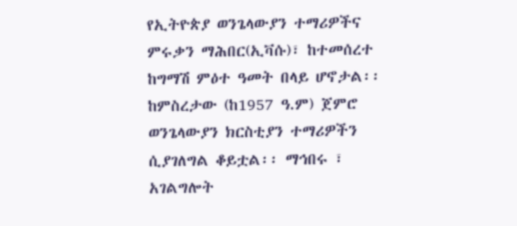የኢትዮጵያ ወንጌላውያን ተማሪዎችና ምሩቃን ማሕበር(ኢቫሱ)፣ ከተመሰረተ ከግማሽ ምዕተ ዓመት በላይ ሆኖታል፡፡ ከምስረታው (ከ1957 ዓ.ም) ጀምሮ ወንጌላውያን ክርስቲያን ተማሪዎችን ሲያገለግል ቆይቷል፡፡ ማኅበሩ ፣ አገልግሎት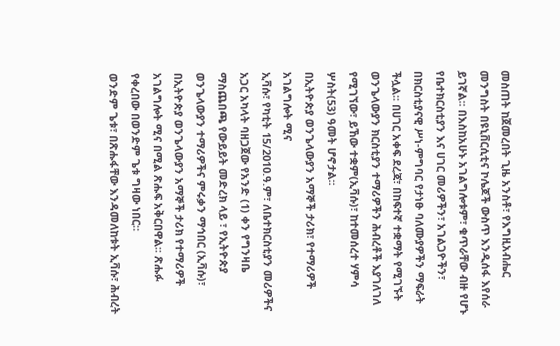መስጠት ከጀመረበት ጊዜ አንስቶ፣ የእግዚአብሔር መንግስት በዩኒቨርሲቲና ኮሌጆች ውስጥ እንዲሰፋ እየሰራ ይገኛል፡፡ በእስከአሁኑ አገልግሎቱም፣ ቁጥራቸው ብዙ የሆኑ የቤተክርስቲያን እና ሀገር መሪዎችን፣ አገልጋዮችን፣ በክርስቲያናዊ ሥነ-ምግባር የታነፁ ባለሙያዎችን ማፍራት ችሏል፡፡ በሀገር አቀፍ ደረጃ፣ በከፍተኛ ተቋማት የሚገኙት ወንጌላውያን ክርስቲያን ተማሪዎችን ሕብረቶች እያገለገለ የሚገኘው፣ ይኸው ተቋም(ኢቫሱ)፣ ከተመሰረተ ሃምሳ ሦስት(53) ዓመት ሆኖታል፡፡
በኢትዮጵያ ወንጌላውያን አማኞች ታሪክ፣ የተማሪዎች አገልግሎት ሚና
ኢቫሱ፣ የካቲት 15/2010.ዓ.ም፣ ለቤተክርስቲያን መሪዎችና አጋር አካላት ባዘጋጀው የአንድ (1) ቀን የግንዛቤ ማስጨበጫ የውይይት መድረክ ላይ ፣ የኢትዮጵያ ወንጌላውያን ተማሪዎችና ምሩቃን ማኅበር (ኢቫሱ)፣ በኢትዮጵያ ወንጌላውያን አማኞች ታሪክ የተማሪዎች አገልግሎት ሚና በሚል ጽሑፍ አቅርበዋል፡፡ ጽሑፉ የቀረበው በወንድም ጌቱ ግዛው ነበር።
ወንድም ጌቱ፣ በጽሑፋቸው እንዳመለከቱት ኢቫሱ፣ ሕብረት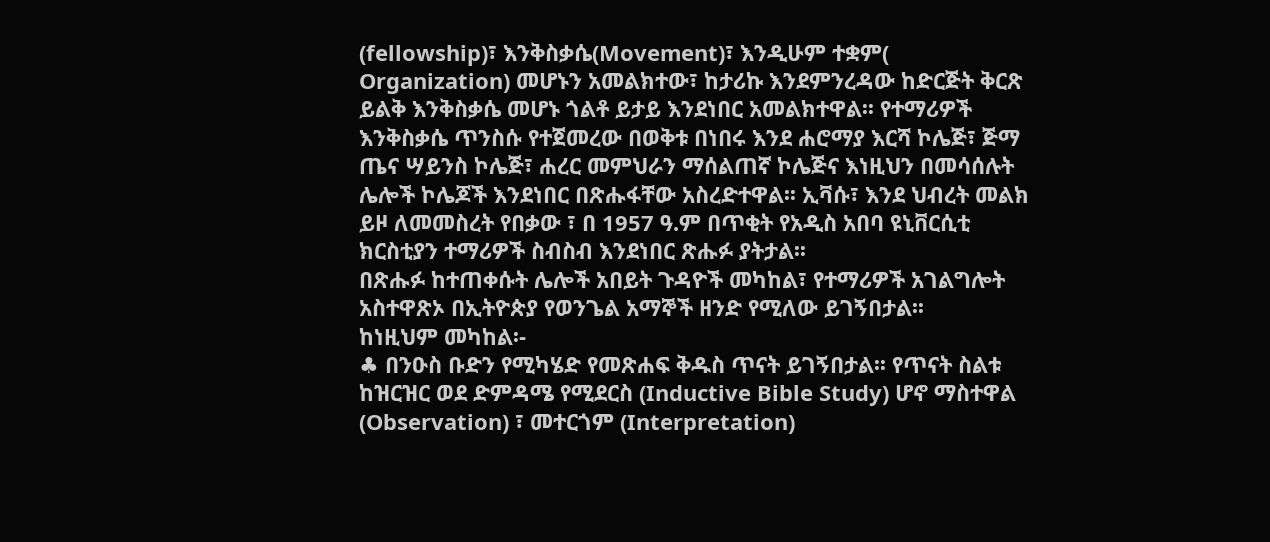(fellowship)፣ እንቅስቃሴ(Movement)፣ እንዲሁም ተቋም( Organization) መሆኑን አመልክተው፣ ከታሪኩ እንደምንረዳው ከድርጅት ቅርጽ ይልቅ እንቅስቃሴ መሆኑ ጎልቶ ይታይ እንደነበር አመልክተዋል፡፡ የተማሪዎች እንቅስቃሴ ጥንስሱ የተጀመረው በወቅቱ በነበሩ እንደ ሐሮማያ እርሻ ኮሌጅ፣ ጅማ ጤና ሣይንስ ኮሌጅ፣ ሐረር መምህራን ማሰልጠኛ ኮሌጅና እነዚህን በመሳሰሉት ሌሎች ኮሌጆች እንደነበር በጽሑፋቸው አስረድተዋል፡፡ ኢቫሱ፣ እንደ ህብረት መልክ ይዞ ለመመስረት የበቃው ፣ በ 1957 ዓ.ም በጥቂት የአዲስ አበባ ዩኒቨርሲቲ ክርስቲያን ተማሪዎች ስብስብ እንደነበር ጽሑፉ ያትታል፡፡
በጽሑፉ ከተጠቀሱት ሌሎች አበይት ጉዳዮች መካከል፣ የተማሪዎች አገልግሎት አስተዋጽኦ በኢትዮጵያ የወንጌል አማኞች ዘንድ የሚለው ይገኝበታል፡፡
ከነዚህም መካከል፡-
♣ በንዑስ ቡድን የሚካሄድ የመጽሐፍ ቅዱስ ጥናት ይገኝበታል፡፡ የጥናት ስልቱ ከዝርዝር ወደ ድምዳሜ የሚደርስ (Inductive Bible Study) ሆኖ ማስተዋል (Observation) ፣ መተርጎም (Interpretation)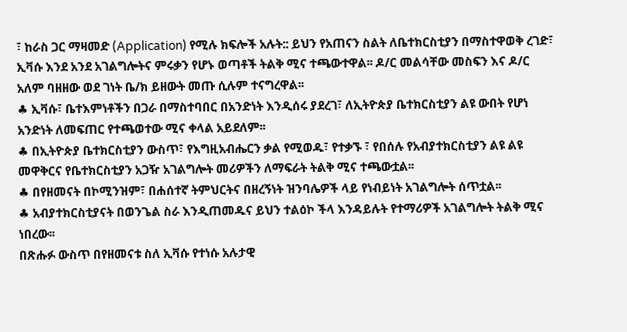፣ ከራስ ጋር ማዛመድ (Application) የሚሉ ክፍሎች አሉት:: ይህን የአጠናን ስልት ለቤተክርስቲያን በማስተዋወቅ ረገድ፣ ኢቫሱ እንደ አንደ አገልግሎትና ምሩቃን የሆኑ ወጣቶች ትልቅ ሚና ተጫውተዋል፡፡ ዶ/ር መልሳቸው መስፍን እና ዶ/ር አለም ባዘዘው ወደ ገነት ቤ/ክ ይዘውት መጡ ሲሉም ተናግረዋል፡፡
♣ ኢቫሱ፣ ቤተእምነቶችን በጋራ በማስተባበር በአንድነት እንዲሰሩ ያደረገ፣ ለኢትዮጵያ ቤተክርስቲያን ልዩ ውበት የሆነ አንድነት ለመፍጠር የተጫወተው ሚና ቀላል አይደለም፡፡
♣ በኢትዮጵያ ቤተክርስቲያን ውስጥ፣ የእግዚአብሔርን ቃል የሚወዱ፣ የተቃኙ ፣ የበሰሉ የአብያተክርስቲያን ልዩ ልዩ መዋቅርና የቤተክርስቲያን አጋዥ አገልግሎት መሪዎችን ለማፍራት ትልቅ ሚና ተጫውቷል፡፡
♣ በየዘመናት በኮሚንዝም፣ በሐሰተኛ ትምህርትና በዘረኝነት ዝንባሌዎች ላይ የነብይነት አገልግሎት ሰጥቷል፡፡
♣ አብያተክርስቲያናት በወንጌል ስራ እንዲጠመዱና ይህን ተልዕኮ ችላ እንዳይሉት የተማሪዎች አገልግሎት ትልቅ ሚና ነበረው፡፡
በጽሑፉ ውስጥ በየዘመናቱ ስለ ኢቫሱ የተነሱ አሉታዊ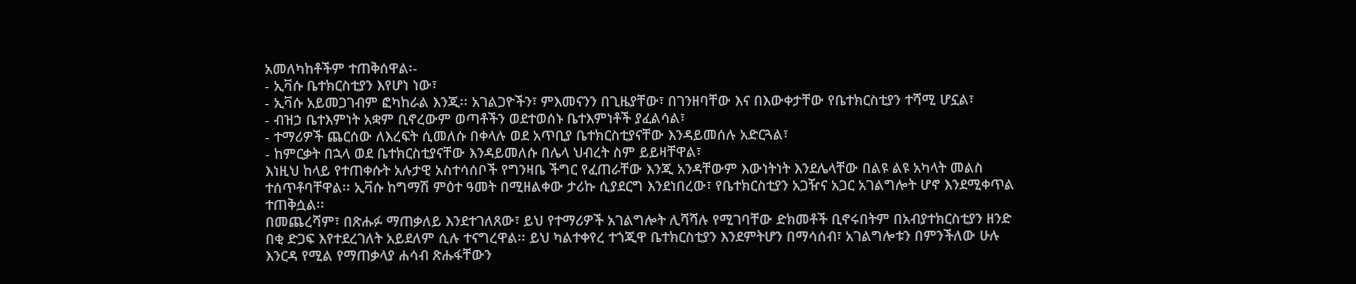አመለካከቶችም ተጠቅሰዋል፡-
- ኢቫሱ ቤተክርስቲያን እየሆነ ነው፣
- ኢቫሱ አይመጋገብም ፎካከራል እንጂ፡፡ አገልጋዮችን፣ ምእመናንን በጊዜያቸው፣ በገንዘባቸው እና በእውቀታቸው የቤተክርስቲያን ተሻሚ ሆኗል፣
- ብዝኃ ቤተእምነት አቋም ቢኖረውም ወጣቶችን ወደተወሰኑ ቤተእምነቶች ያፈልሳል፣
- ተማሪዎች ጨርሰው ለእረፍት ሲመለሱ በቀላሉ ወደ አጥቢያ ቤተክርስቲያናቸው እንዳይመሰሉ አድርጓል፣
- ከምርቃት በኋላ ወደ ቤተክርስቲያናቸው እንዳይመለሱ በሌላ ህብረት ስም ይይዛቸዋል፣
እነዚህ ከላይ የተጠቀሱት አሉታዊ አስተሳሰቦች የግንዛቤ ችግር የፈጠራቸው እንጂ አንዳቸውም እውነትነት እንደሌላቸው በልዩ ልዩ አካላት መልስ ተሰጥቶባቸዋል፡፡ ኢቫሱ ከግማሽ ምዕተ ዓመት በሚዘልቀው ታሪኩ ሲያደርግ እንደነበረው፣ የቤተክርስቲያን አጋዥና አጋር አገልግሎት ሆኖ እንደሚቀጥል ተጠቅሷል፡፡
በመጨረሻም፣ በጽሑፉ ማጠቃለይ እንደተገለጸው፣ ይህ የተማሪዎች አገልግሎት ሊሻሻሉ የሚገባቸው ድክመቶች ቢኖሩበትም በአብያተክርስቲያን ዘንድ በቂ ድጋፍ እየተደረገለት አይደለም ሲሉ ተናግረዋል፡፡ ይህ ካልተቀየረ ተጎጂዋ ቤተክርስቲያን እንደምትሆን በማሳሰብ፣ አገልግሎቱን በምንችለው ሁሉ እንርዳ የሚል የማጠቃላያ ሐሳብ ጽሑፋቸውን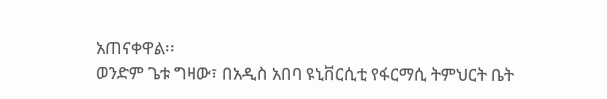አጠናቀዋል፡፡
ወንድም ጌቱ ግዛው፣ በአዲስ አበባ ዩኒቨርሲቲ የፋርማሲ ትምህርት ቤት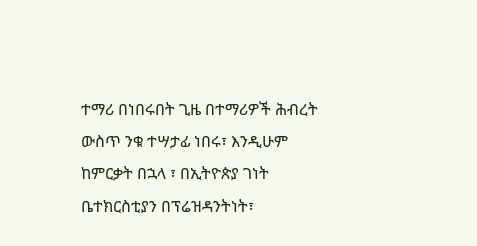ተማሪ በነበሩበት ጊዜ በተማሪዎች ሕብረት ውስጥ ንቁ ተሣታፊ ነበሩ፣ እንዲሁም ከምርቃት በኋላ ፣ በኢትዮጵያ ገነት ቤተክርስቲያን በፕሬዝዳንትነት፣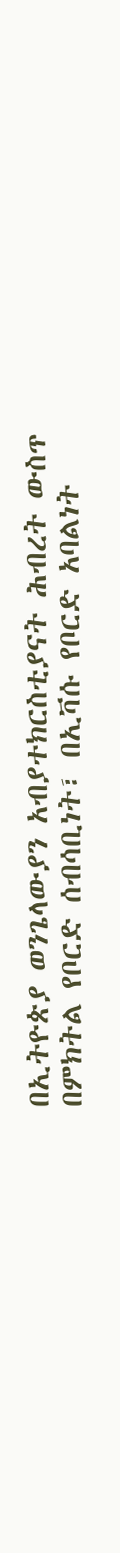በኢትዮጵያ ወንጌላውያን አብያተክርስቲያናት ሕብረት ውስጥ በምክትል የቦርድ ሰብሳቢነት፣ በኢቫሱ የቦርድ አባልነት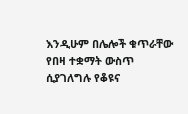እንዲሁም በሌሎች ቁጥራቸው የበዛ ተቋማት ውስጥ ሲያገለግሉ የቆዩና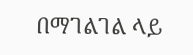በማገልገል ላይ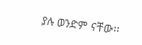ያሉ ወንድም ናቸው፡፡